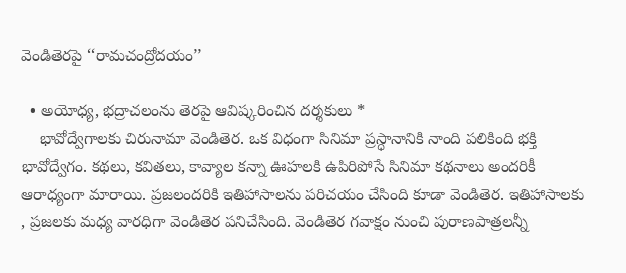వెండితెరపై ‘‘రామచంద్రోదయం’’

  • అయోధ్య, భద్రాచలంను తెరపై ఆవిష్కరించిన దర్శకులు *
    భావోద్వేగాలకు చిరునామా వెండితెర. ఒక విధంగా సినిమా ప్రస్ధానానికి నాంది పలికింది భక్తి భావోద్వేగం. కథలు, కవితలు, కావ్యాల కన్నా ఊహలకి ఉపిరిపోసే సినిమా కథనాలు అందరికీ ఆరాధ్యంగా మారాయి. ప్రజలందరికి ఇతిహాసాలను పరిచయం చేసింది కూడా వెండితెర. ఇతిహాసాలకు , ప్రజలకు మధ్య వారధిగా వెండితెర పనిచేసింది. వెండితెర గవాక్షం నుంచి పురాణపాత్రలన్నీ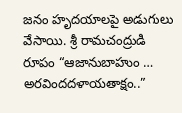జనం హృదయాలపై అడుగులు వేసాయి. శ్రీ రామచంద్రుడి రూపం “ఆజానుబాహుం … అరవిందదళాయతాక్షం..”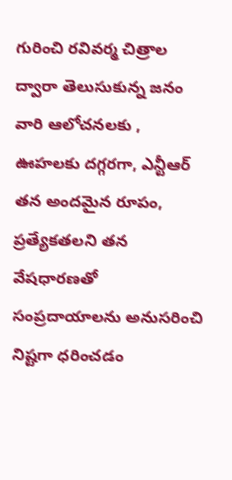గురించి రవివర్మ చిత్రాల ద్వారా తెలుసుకున్న జనం వారి ఆలోచనలకు , ఊహలకు దగ్గరగా, ఎన్టీఆర్ తన అందమైన రూపం, ప్రత్యేకతలని తన వేషధారణతో సంప్రదాయాలను అనుసరించి నిష్టగా ధరించడం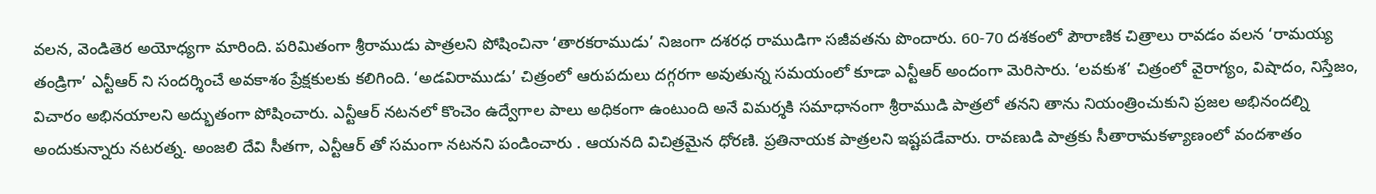వలన, వెండితెర అయోధ్యగా మారింది. పరిమితంగా శ్రీరాముడు పాత్రలని పోషించినా ‘తారకరాముడు’ నిజంగా దశరధ రాముడిగా సజీవతను పొందారు. 60-70 దశకంలో పౌరాణిక చిత్రాలు రావడం వలన ‘రామయ్య తండ్రిగా’ ఎన్టీఆర్ ని సందర్శించే అవకాశం ప్రేక్షకులకు కలిగింది. ‘అడవిరాముడు’ చిత్రంలో ఆరుపదులు దగ్గరగా అవుతున్న సమయంలో కూడా ఎన్టీఆర్ అందంగా మెరిసారు. ‘లవకుశ’ చిత్రంలో వైరాగ్యం, విషాదం, నిస్తేజం, విచారం అభినయాలని అద్భుతంగా పోషించారు. ఎన్టీఆర్ నటనలో కొంచెం ఉద్వేగాల పాలు అధికంగా ఉంటుంది అనే విమర్శకి సమాధానంగా శ్రీరాముడి పాత్రలో తనని తాను నియంత్రించుకుని ప్రజల అభినందల్ని అందుకున్నారు నటరత్న. అంజలి దేవి సీతగా, ఎన్టీఆర్ తో సమంగా నటనని పండించారు . ఆయనది విచిత్రమైన ధోరణి. ప్రతినాయక పాత్రలని ఇష్టపడేవారు. రావణుడి పాత్రకు సీతారామకళ్యాణంలో వందశాతం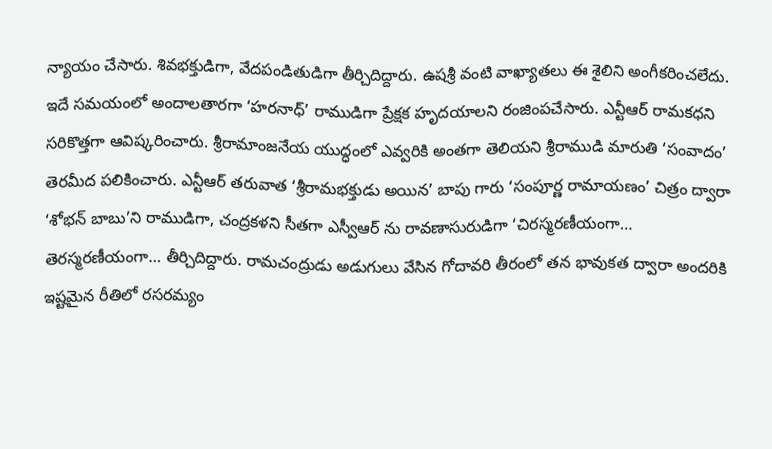న్యాయం చేసారు. శివభక్తుడిగా, వేదపండితుడిగా తీర్చిదిద్దారు. ఉషశ్రీ వంటి వాఖ్యాతలు ఈ శైలిని అంగీకరించలేదు. ఇదే సమయంలో అందాలతారగా ‘హరనాధ్’ రాముడిగా ప్రేక్షక హృదయాలని రంజింపచేసారు. ఎన్టీఆర్ రామకధని సరికొత్తగా ఆవిష్కరించారు. శ్రీరామాంజనేయ యుద్ధంలో ఎవ్వరికి అంతగా తెలియని శ్రీరాముడి మారుతి ‘సంవాదం’ తెరమీద పలికించారు. ఎన్టీఆర్ తరువాత ‘శ్రీరామభక్తుడు అయిన’ బాపు గారు ‘సంపూర్ణ రామాయణం’ చిత్రం ద్వారా ‘శోభన్ బాబు’ని రాముడిగా, చంద్రకళని సీతగా ఎస్వీఆర్ ను రావణాసురుడిగా ‘చిరస్మరణీయంగా… తెరస్మరణీయంగా… తీర్చిదిద్దారు. రామచంద్రుడు అడుగులు వేసిన గోదావరి తీరంలో తన భావుకత ద్వారా అందరికి ఇష్టమైన రీతిలో రసరమ్యం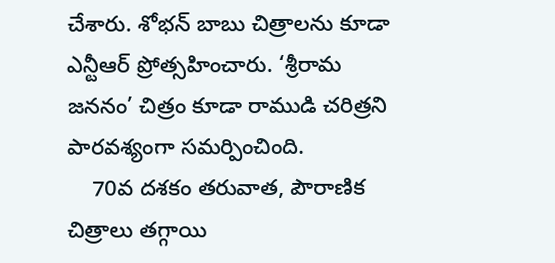చేశారు. శోభన్ బాబు చిత్రాలను కూడా ఎన్టీఆర్ ప్రోత్సహించారు. ‘శ్రీరామ జననం’ చిత్రం కూడా రాముడి చరిత్రని పారవశ్యంగా సమర్పించింది.
    70వ దశకం తరువాత, పౌరాణిక చిత్రాలు తగ్గాయి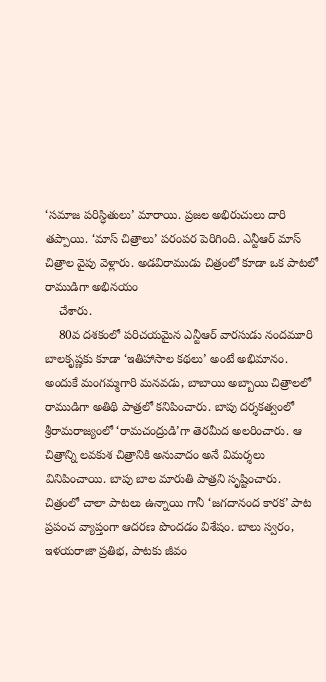‘సమాజ పరిస్ధితులు’ మారాయి. ప్రజల అభిరుచులు దారి తప్పాయి. ‘మాస్ చిత్రాలు’ పరంపర పెరిగింది. ఎన్టీఆర్ మాస్ చిత్రాల వైపు వెళ్లారు. అడవిరాముడు చిత్రంలో కూడా ఒక పాటలో రాముడిగా అభినయం
    చేశారు.
    80వ దశకంలో పరిచయమైన ఎన్టీఆర్ వారసుడు నందమూరి బాలకృష్ణకు కూడా ‘ఇతిహాసాల కథలు’ అంటే అభిమానం. అందుకే మంగమ్మగారి మనవడు, బాబాయి అబ్బాయి చిత్రాలలో రాముడిగా అతిథి పాత్రలో కనిపించారు. బాపు దర్శకత్వంలో శ్రీరామరాజ్యంలో ‘రామచంద్రుడి’గా తెరమీద అలరించారు. ఆ చిత్రాన్ని లవకుశ చిత్రానికి అనువాదం అనే విమర్శలు వినిపించాయి. బాపు బాల మారుతి పాత్రని సృష్టించారు. చిత్రంలో చాలా పాటలు ఉన్నాయి గానీ ‘జగదానంద కారక’ పాట ప్రపంచ వ్యాప్తంగా ఆదరణ పొందడం విశేషం. బాలు స్వరం, ఇళయరాజా ప్రతిభ, పాటకు జీవం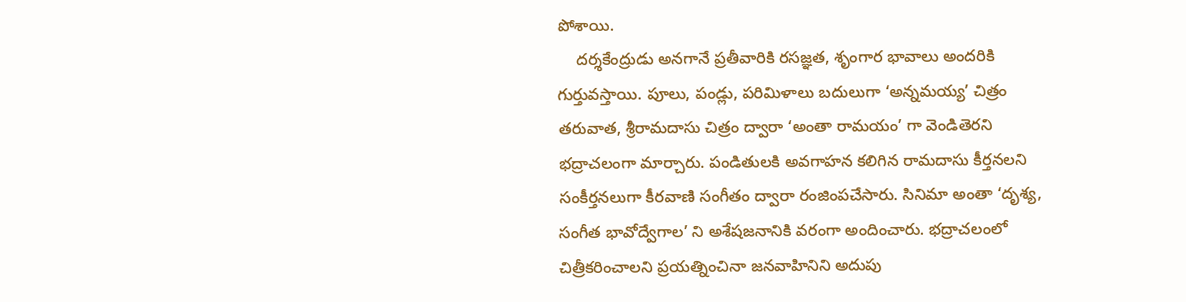పోశాయి.
    దర్శకేంద్రుడు అనగానే ప్రతీవారికి రసజ్ఞత, శృంగార భావాలు అందరికి గుర్తువస్తాయి. పూలు, పండ్లు, పరిమిళాలు బదులుగా ‘అన్నమయ్య’ చిత్రం తరువాత, శ్రీరామదాసు చిత్రం ద్వారా ‘అంతా రామయం’ గా వెండితెరని భద్రాచలంగా మార్చారు. పండితులకి అవగాహన కలిగిన రామదాసు కీర్తనలని సంకీర్తనలుగా కీరవాణి సంగీతం ద్వారా రంజింపచేసారు. సినిమా అంతా ‘దృశ్య, సంగీత భావోద్వేగాల’ ని అశేషజనానికి వరంగా అందించారు. భద్రాచలంలో చిత్రీకరించాలని ప్రయత్నించినా జనవాహినిని అదుపు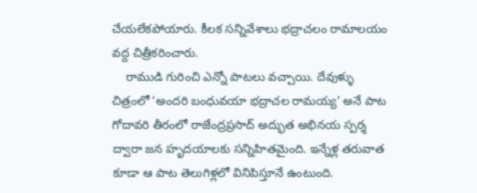చేయలేకపోయారు. కీలక సన్నివేశాలు భద్రాచలం రామాలయం వద్ద చిత్రీకరించారు.
    రాముడి గురించి ఎన్నో పాటలు వచ్చాయి. దేవుళ్ళు చిత్రంలో ‘అందరి బంధువయా భద్రాచల రామయ్య’ అనే పాట గోదావరి తీరంలో రాజేంద్రప్రసాద్ అద్భుత అభినయ స్పర్శ ద్వారా జన హృదయాలకు సన్నిహితమైంది. ఇన్నేళ్ల తరువాత కూడా ఆ పాట తెలుగిళ్లలో వినిపిస్తూనే ఉంటుంది.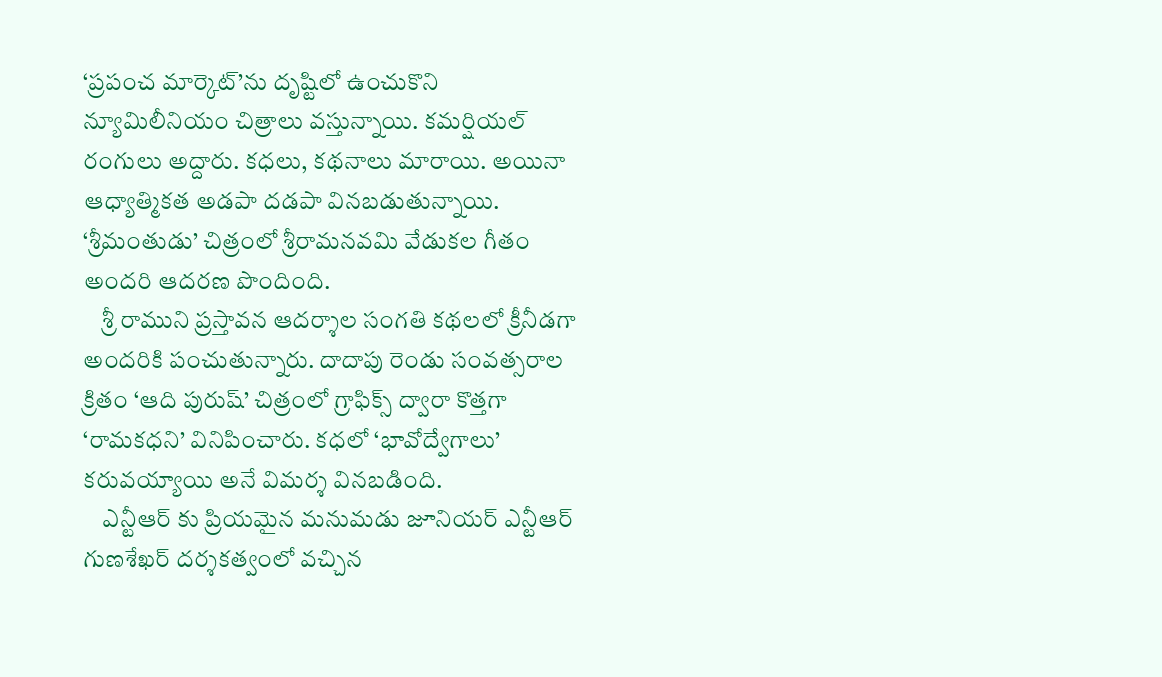‘ప్రపంచ మార్కెట్’ను దృష్టిలో ఉంచుకొని న్యూమిలీనియం చిత్రాలు వస్తున్నాయి. కమర్షియల్ రంగులు అద్దారు. కధలు, కథనాలు మారాయి. అయినా ఆధ్యాత్మికత అడపా దడపా వినబడుతున్నాయి. ‘శ్రీమంతుడు’ చిత్రంలో శ్రీరామనవమి వేడుకల గీతం అందరి ఆదరణ పొందింది.
    శ్రీ రాముని ప్రస్తావన ఆదర్శాల సంగతి కథలలో క్రీనీడగా అందరికి పంచుతున్నారు. దాదాపు రెండు సంవత్సరాల క్రితం ‘ఆది పురుష్’ చిత్రంలో గ్రాఫిక్స్ ద్వారా కొత్తగా ‘రామకధని’ వినిపించారు. కధలో ‘భావోద్వేగాలు’ కరువయ్యాయి అనే విమర్శ వినబడింది.
    ఎన్టీఆర్ కు ప్రియమైన మనుమడు జూనియర్ ఎన్టీఆర్ గుణశేఖర్ దర్శకత్వంలో వచ్చిన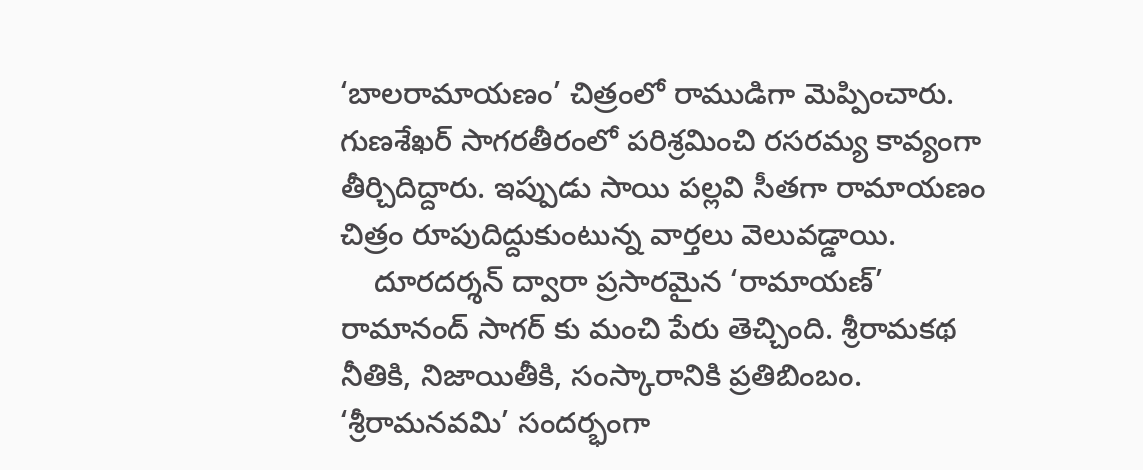‘బాలరామాయణం’ చిత్రంలో రాముడిగా మెప్పించారు. గుణశేఖర్ సాగరతీరంలో పరిశ్రమించి రసరమ్య కావ్యంగా తీర్చిదిద్దారు. ఇప్పుడు సాయి పల్లవి సీతగా రామాయణం చిత్రం రూపుదిద్దుకుంటున్న వార్తలు వెలువడ్డాయి.
    దూరదర్శన్ ద్వారా ప్రసారమైన ‘రామాయణ్’ రామానంద్ సాగర్ కు మంచి పేరు తెచ్చింది. శ్రీరామకథ నీతికి, నిజాయితీకి, సంస్కారానికి ప్రతిబింబం. ‘శ్రీరామనవమి’ సందర్భంగా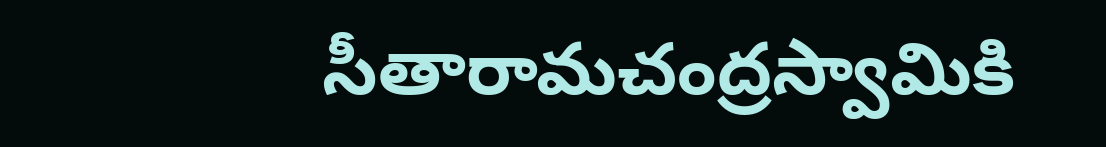సీతారామచంద్రస్వామికి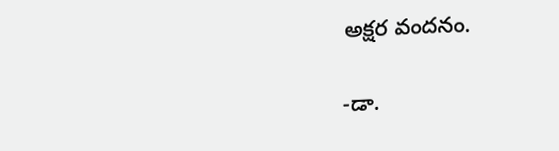అక్షర వందనం.

-డా.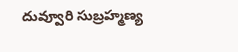దువ్వూరి సుబ్రహ్మణ్య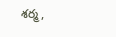శర్మ,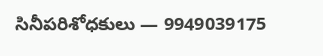సినీపరిశోధకులు — 9949039175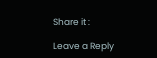Share it :

Leave a Reply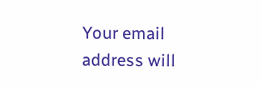Your email address will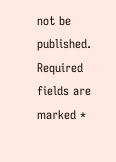not be published. Required fields are marked *